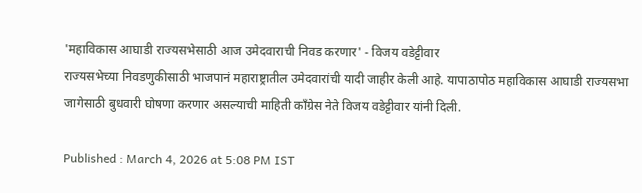'महाविकास आघाडी राज्यसभेसाठी आज उमेदवाराची निवड करणार' - विजय वडेट्टीवार
राज्यसभेच्या निवडणुकीसाठी भाजपानं महाराष्ट्रातील उमेदवारांची यादी जाहीर केली आहे. यापाठापोठ महाविकास आघाडी राज्यसभा जागेसाठी बुधवारी घोषणा करणार असल्याची माहिती काँग्रेस नेते विजय वडेट्टीवार यांनी दिली.

Published : March 4, 2026 at 5:08 PM IST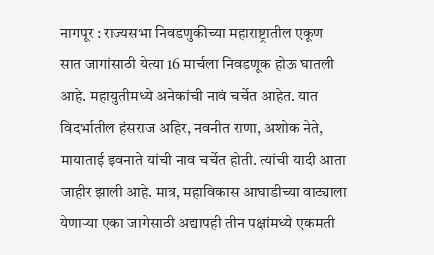नागपूर : राज्यसभा निवडणुकीच्या महाराष्ट्रातील एकूण सात जागांसाठी येत्या 16 मार्चला निवडणूक होऊ घातली आहे. महायुतीमध्ये अनेकांची नावं चर्चेत आहेत. यात विदर्भातील हंसराज अहिर, नवनीत राणा, अशोक नेते, मायाताई इवनाते यांची नाव चर्चेत होती. त्यांची यादी आता जाहीर झाली आहे. मात्र, महाविकास आघाडीच्या वाट्याला येणाऱ्या एका जागेसाठी अद्यापही तीन पक्षांमध्ये एकमती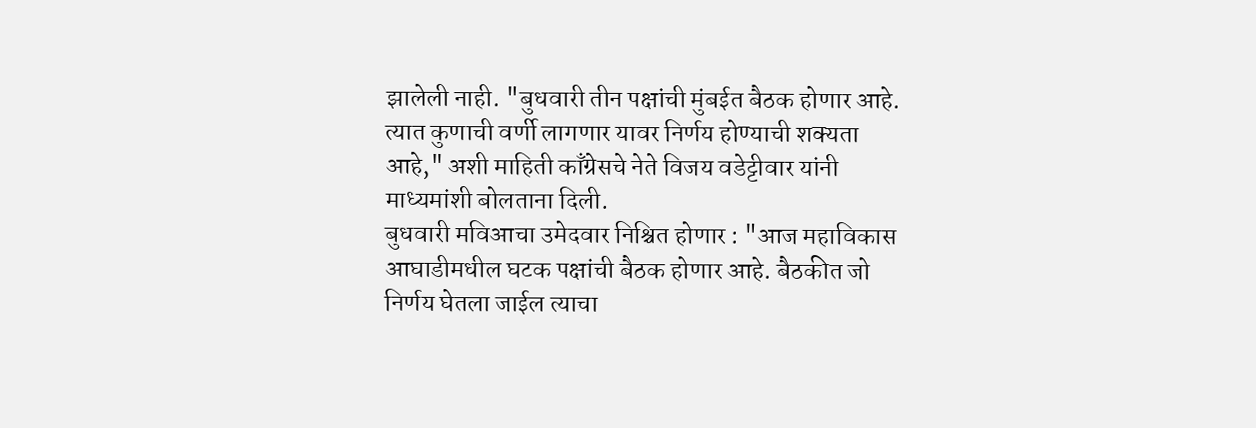झालेली नाही. "बुधवारी तीन पक्षांची मुंबईत बैठक होणार आहे. त्यात कुणाची वर्णी लागणार यावर निर्णय होण्याची शक्यता आहे," अशी माहिती काँग्रेसचे नेते विजय वडेट्टीवार यांनी माध्यमांशी बोलताना दिली.
बुधवारी मविआचा उमेदवार निश्चित होणार : "आज महाविकास आघाडीमधील घटक पक्षांची बैठक होणार आहे. बैठकीत जो निर्णय घेतला जाईल त्याचा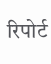रिपोर्ट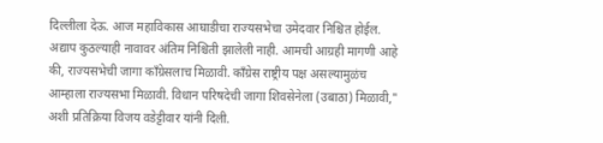दिल्लीला देऊ. आज महाविकास आघाडीचा राज्यसभेचा उमेदवार निश्चित होईल. अद्याप कुठल्याही नावावर अंतिम निश्चिती झालेली नाही. आमची आग्रही मागणी आहे की, राज्यसभेची जागा काँग्रेसलाच मिळावी. काँग्रेस राष्ट्रीय पक्ष असल्यामुळंच आम्हाला राज्यसभा मिळावी. विधान परिषदेची जागा शिवसेनेला (उबाठा) मिळावी," अशी प्रतिक्रिया विजय वडेट्टीवार यांनी दिली.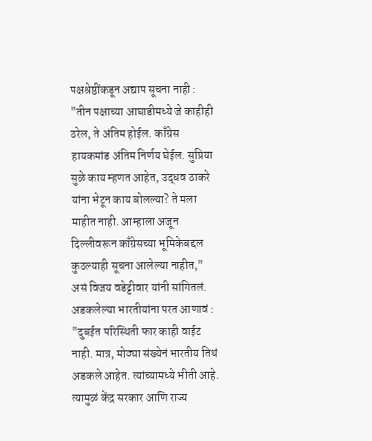पक्षश्रेष्ठींकडून अद्याप सूचना नाही : "तीन पक्षाच्या आघाडीमध्ये जे काहीही ठरेल, ते अंतिम होईल. काँग्रेस हायकमांड अंतिम निर्णय घेईल. सुप्रिया सुळे काय म्हणत आहेत, उद्धव ठाकरे यांना भेटून काय बोलल्या? ते मला माहीत नाही. आम्हाला अजून दिल्लीवरून काँग्रेसच्या भूमिकेबद्दल कुठल्याही सूचना आलेल्या नाहीत," असं विजय वडेट्टीवार यांनी सांगितलं.
अडकलेल्या भारतीयांना परत आणावं : "दुबईत परिस्थिती फार काही वाईट नाही. मात्र, मोठ्या संख्येनं भारतीय तिथं अडकले आहेत. त्यांच्यामध्ये भीती आहे. त्यामुळं केंद्र सरकार आणि राज्य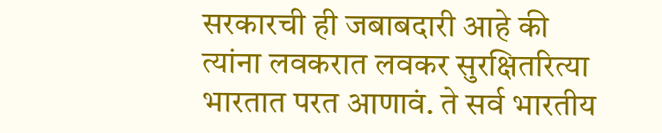सरकारची ही जबाबदारी आहे की त्यांना लवकरात लवकर सुरक्षितरित्या भारतात परत आणावं. ते सर्व भारतीय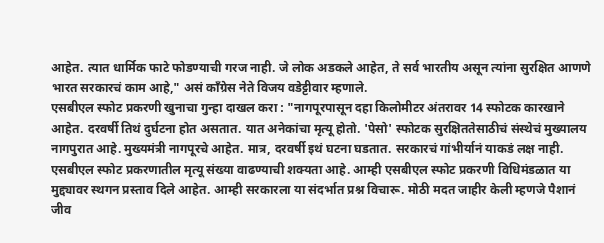आहेत. त्यात धार्मिक फाटे फोडण्याची गरज नाही. जे लोक अडकले आहेत, ते सर्व भारतीय असून त्यांना सुरक्षित आणणे भारत सरकारचं काम आहे," असं काँग्रेस नेते विजय वडेट्टीवार म्हणाले.
एसबीएल स्फोट प्रकरणी खुनाचा गुन्हा दाखल करा : "नागपूरपासून दहा किलोमीटर अंतरावर 14 स्फोटक कारखाने आहेत. दरवर्षी तिथं दुर्घटना होत असतात. यात अनेकांचा मृत्यू होतो. 'पेसो' स्फोटक सुरक्षिततेसाठीचं संस्थेचं मुख्यालय नागपुरात आहे. मुख्यमंत्री नागपूरचे आहेत. मात्र, दरवर्षी इथं घटना घडतात. सरकारचं गांभीर्यानं याकडं लक्ष नाही. एसबीएल स्फोट प्रकरणातील मृत्यू संख्या वाढण्याची शक्यता आहे. आम्ही एसबीएल स्फोट प्रकरणी विधिमंडळात या मुद्द्यावर स्थगन प्रस्ताव दिले आहेत. आम्ही सरकारला या संदर्भात प्रश्न विचारू. मोठी मदत जाहीर केली म्हणजे पैशानं जीव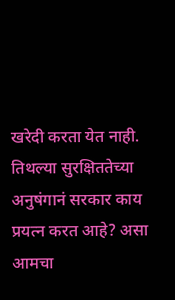खरेदी करता येत नाही. तिथल्या सुरक्षिततेच्या अनुषंगानं सरकार काय प्रयत्न करत आहे? असा आमचा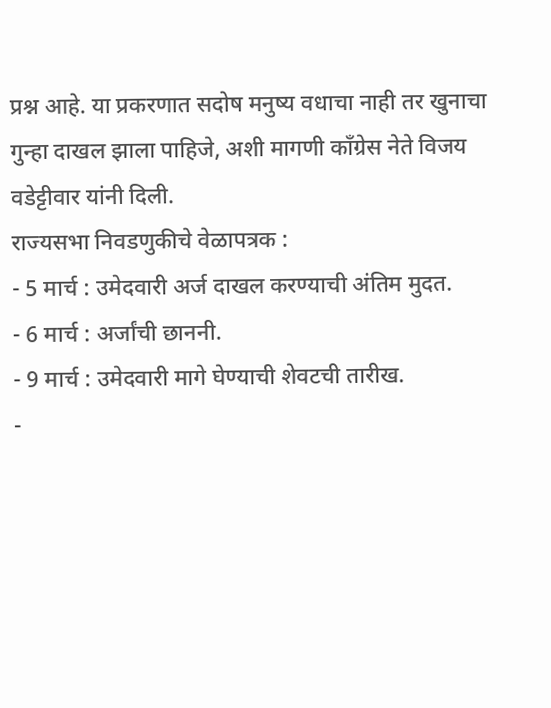प्रश्न आहे. या प्रकरणात सदोष मनुष्य वधाचा नाही तर खुनाचा गुन्हा दाखल झाला पाहिजे, अशी मागणी काँग्रेस नेते विजय वडेट्टीवार यांनी दिली.
राज्यसभा निवडणुकीचे वेळापत्रक :
- 5 मार्च : उमेदवारी अर्ज दाखल करण्याची अंतिम मुदत.
- 6 मार्च : अर्जांची छाननी.
- 9 मार्च : उमेदवारी मागे घेण्याची शेवटची तारीख.
-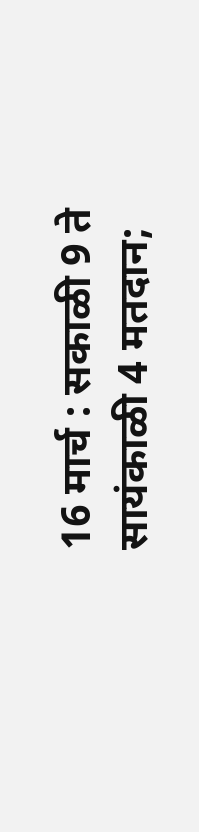16 मार्च : सकाळी 9 ते सायंकाळी 4 मतदान;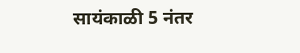सायंकाळी 5 नंतर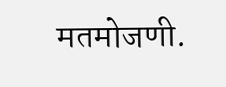मतमोजणी.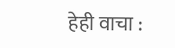हेही वाचा :